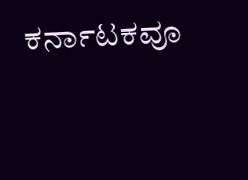ಕರ್ನಾಟಕವೂ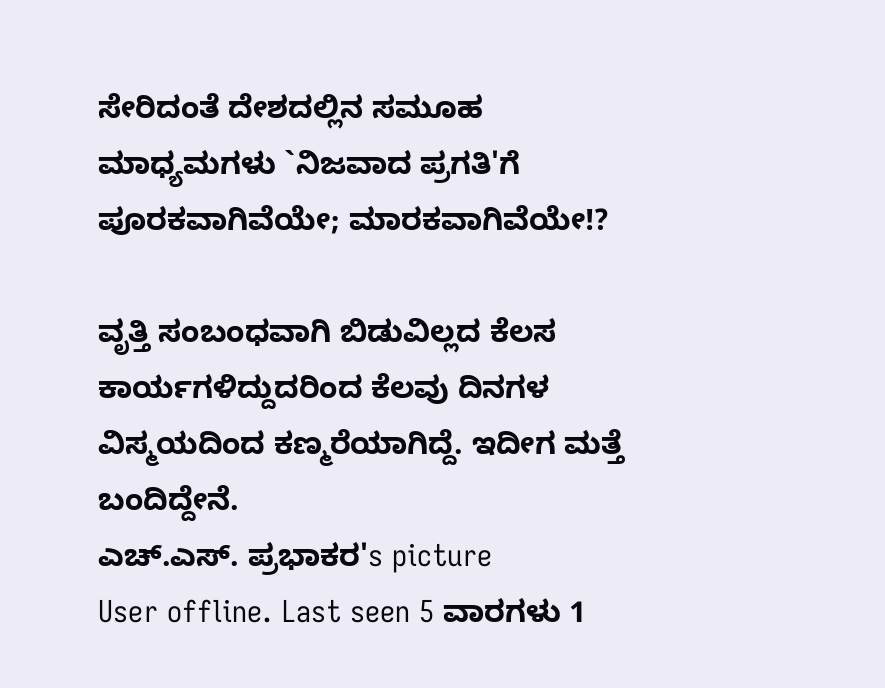ಸೇರಿದಂತೆ ದೇಶದಲ್ಲಿನ ಸಮೂಹ ಮಾಧ್ಯಮಗಳು `ನಿಜವಾದ ಪ್ರಗತಿ'ಗೆ ಪೂರಕವಾಗಿವೆಯೇ; ಮಾರಕವಾಗಿವೆಯೇ!?

ವೃತ್ತಿ ಸಂಬಂಧವಾಗಿ ಬಿಡುವಿಲ್ಲದ ಕೆಲಸ ಕಾರ್ಯಗಳಿದ್ದುದರಿಂದ ಕೆಲವು ದಿನಗಳ ವಿಸ್ಮಯದಿಂದ ಕಣ್ಮರೆಯಾಗಿದ್ದೆ. ಇದೀಗ ಮತ್ತೆ ಬಂದಿದ್ದೇನೆ.
ಎಚ್.ಎಸ್. ಪ್ರಭಾಕರ's picture
User offline. Last seen 5 ವಾರಗಳು 1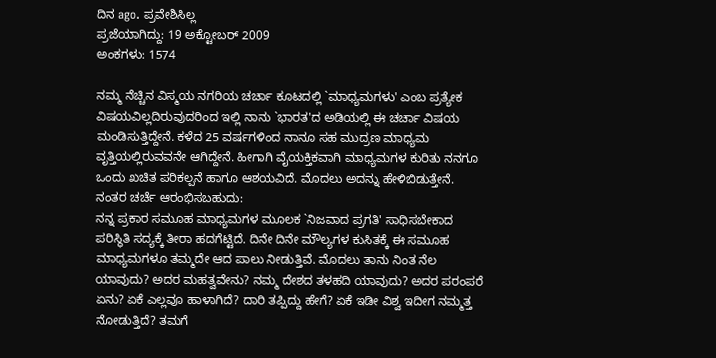ದಿನ ago. ಪ್ರವೇಶಿಸಿಲ್ಲ
ಪ್ರಜೆಯಾಗಿದ್ದು: 19 ಅಕ್ಟೋಬರ್ 2009
ಅಂಕಗಳು: 1574

ನಮ್ಮ ನೆಚ್ಚಿನ ವಿಸ್ಮಯ ನಗರಿಯ ಚರ್ಚಾ ಕೂಟದಲ್ಲಿ `ಮಾಧ್ಯಮಗಳು' ಎಂಬ ಪ್ರತ್ಯೇಕ ವಿಷಯವಿಲ್ಲದಿರುವುದರಿಂದ ಇಲ್ಲಿ ನಾನು `ಭಾರತ'ದ ಅಡಿಯಲ್ಲಿ ಈ ಚರ್ಚಾ ವಿಷಯ ಮಂಡಿಸುತ್ತಿದ್ದೇನೆ. ಕಳೆದ 25 ವರ್ಷಗಳಿಂದ ನಾನೂ ಸಹ ಮುದ್ರಣ ಮಾಧ್ಯಮ ವೃತ್ತಿಯಲ್ಲಿರುವವನೇ ಆಗಿದ್ದೇನೆ. ಹೀಗಾಗಿ ವೈಯಕ್ತಿಕವಾಗಿ ಮಾಧ್ಯಮಗಳ ಕುರಿತು ನನಗೂ ಒಂದು ಖಚಿತ ಪರಿಕಲ್ಪನೆ ಹಾಗೂ ಆಶಯವಿದೆ. ಮೊದಲು ಅದನ್ನು ಹೇಳಿಬಿಡುತ್ತೇನೆ. ನಂತರ ಚರ್ಚೆ ಆರಂಭಿಸಬಹುದು:
ನನ್ನ ಪ್ರಕಾರ ಸಮೂಹ ಮಾಧ್ಯಮಗಳ ಮೂಲಕ `ನಿಜವಾದ ಪ್ರಗತಿ' ಸಾಧಿಸಬೇಕಾದ ಪರಿಸ್ಥಿತಿ ಸದ್ಯಕ್ಕೆ ತೀರಾ ಹದಗೆಟ್ಟಿದೆ. ದಿನೇ ದಿನೇ ಮೌಲ್ಯಗಳ ಕುಸಿತಕ್ಕೆ ಈ ಸಮೂಹ ಮಾಧ್ಯಮಗಳೂ ತಮ್ಮದೇ ಆದ ಪಾಲು ನೀಡುತ್ತಿವೆ. ಮೊದಲು ತಾನು ನಿಂತ ನೆಲ ಯಾವುದು? ಅದರ ಮಹತ್ವವೇನು? ನಮ್ಮ ದೇಶದ ತಳಹದಿ ಯಾವುದು? ಅದರ ಪರಂಪರೆ ಏನು? ಏಕೆ ಎಲ್ಲವೂ ಹಾಳಾಗಿದೆ? ದಾರಿ ತಪ್ಪಿದ್ದು ಹೇಗೆ? ಏಕೆ ಇಡೀ ವಿಶ್ವ ಇದೀಗ ನಮ್ಮತ್ತ ನೋಡುತ್ತಿದೆ? ತಮಗೆ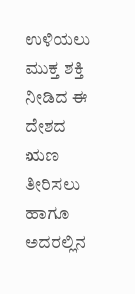ಉಳಿಯಲು ಮುಕ್ತ ಶಕ್ತಿ ನೀಡಿದ ಈ ದೇಶದ ಋಣ ತೀರಿಸಲು ಹಾಗೂ ಅದರಲ್ಲಿನ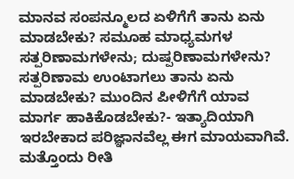ಮಾನವ ಸಂಪನ್ಮೂಲದ ಏಳಿಗೆಗೆ ತಾನು ಏನು ಮಾಡಬೇಕು? ಸಮೂಹ ಮಾಧ್ಯಮಗಳ ಸತ್ಪರಿಣಾಮಗಳೇನು; ದುಷ್ಪರಿಣಾಮಗಳೇನು? ಸತ್ಪರಿಣಾಮ ಉಂಟಾಗಲು ತಾನು ಏನು ಮಾಡಬೇಕು? ಮುಂದಿನ ಪೀಳಿಗೆಗೆ ಯಾವ ಮಾರ್ಗ ಹಾಕಿಕೊಡಬೇಕು?- ಇತ್ಯಾದಿಯಾಗಿ ಇರಬೇಕಾದ ಪರಿಜ್ಞಾನವೆಲ್ಲ ಈಗ ಮಾಯವಾಗಿವೆ. ಮತ್ತೊಂದು ರೀತಿ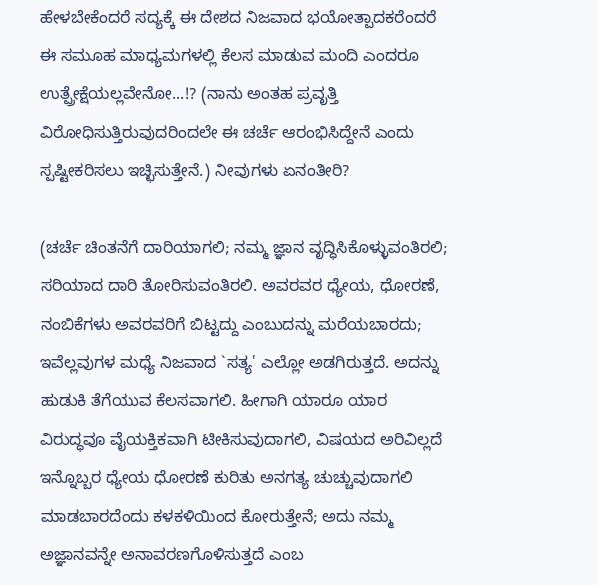ಹೇಳಬೇಕೆಂದರೆ ಸದ್ಯಕ್ಕೆ ಈ ದೇಶದ ನಿಜವಾದ ಭಯೋತ್ಪಾದಕರೆಂದರೆ ಈ ಸಮೂಹ ಮಾಧ್ಯಮಗಳಲ್ಲಿ ಕೆಲಸ ಮಾಡುವ ಮಂದಿ ಎಂದರೂ ಉತ್ಪ್ರೇಕ್ಷೆಯಲ್ಲವೇನೋ...!? (ನಾನು ಅಂತಹ ಪ್ರವೃತ್ತಿ ವಿರೋಧಿಸುತ್ತಿರುವುದರಿಂದಲೇ ಈ ಚರ್ಚೆ ಆರಂಭಿಸಿದ್ದೇನೆ ಎಂದು ಸ್ಪಷ್ಟೀಕರಿಸಲು ಇಚ್ಛಿಸುತ್ತೇನೆ.) ನೀವುಗಳು ಏನಂತೀರಿ?

(ಚರ್ಚೆ ಚಿಂತನೆಗೆ ದಾರಿಯಾಗಲಿ; ನಮ್ಮ ಜ್ಞಾನ ವೃದ್ಧಿಸಿಕೊಳ್ಳುವಂತಿರಲಿ; ಸರಿಯಾದ ದಾರಿ ತೋರಿಸುವಂತಿರಲಿ. ಅವರವರ ಧ್ಯೇಯ, ಧೋರಣೆ, ನಂಬಿಕೆಗಳು ಅವರವರಿಗೆ ಬಿಟ್ಟದ್ದು ಎಂಬುದನ್ನು ಮರೆಯಬಾರದು; ಇವೆಲ್ಲವುಗಳ ಮಧ್ಯೆ ನಿಜವಾದ `ಸತ್ಯ' ಎಲ್ಲೋ ಅಡಗಿರುತ್ತದೆ. ಅದನ್ನು ಹುಡುಕಿ ತೆಗೆಯುವ ಕೆಲಸವಾಗಲಿ. ಹೀಗಾಗಿ ಯಾರೂ ಯಾರ ವಿರುದ್ಧವೂ ವೈಯಕ್ತಿಕವಾಗಿ ಟೀಕಿಸುವುದಾಗಲಿ, ವಿಷಯದ ಅರಿವಿಲ್ಲದೆ ಇನ್ನೊಬ್ಬರ ಧ್ಯೇಯ ಧೋರಣೆ ಕುರಿತು ಅನಗತ್ಯ ಚುಚ್ಚುವುದಾಗಲಿ ಮಾಡಬಾರದೆಂದು ಕಳಕಳಿಯಿಂದ ಕೋರುತ್ತೇನೆ; ಅದು ನಮ್ಮ ಅಜ್ಞಾನವನ್ನೇ ಅನಾವರಣಗೊಳಿಸುತ್ತದೆ ಎಂಬ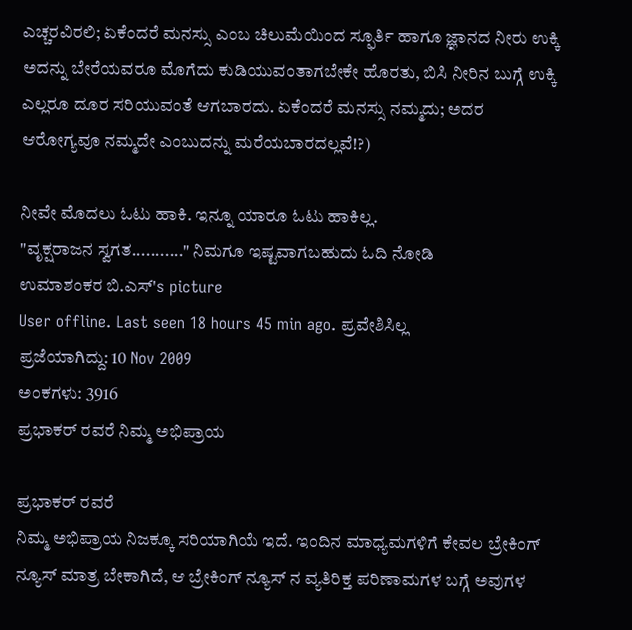ಎಚ್ಚರವಿರಲಿ; ಏಕೆಂದರೆ ಮನಸ್ಸು ಎಂಬ ಚಿಲುಮೆಯಿಂದ ಸ್ಫೂರ್ತಿ ಹಾಗೂ ಜ್ಞಾನದ ನೀರು ಉಕ್ಕಿ ಅದನ್ನು ಬೇರೆಯವರೂ ಮೊಗೆದು ಕುಡಿಯುವಂತಾಗಬೇಕೇ ಹೊರತು, ಬಿಸಿ ನೀರಿನ ಬುಗ್ಗೆ ಉಕ್ಕಿ ಎಲ್ಲರೂ ದೂರ ಸರಿಯುವಂತೆ ಆಗಬಾರದು. ಏಕೆಂದರೆ ಮನಸ್ಸು ನಮ್ಮದು; ಅದರ ಆರೋಗ್ಯವೂ ನಮ್ಮದೇ ಎಂಬುದನ್ನು ಮರೆಯಬಾರದಲ್ಲವೆ!?)

ನೀವೇ ಮೊದಲು ಓಟು ಹಾಕಿ. ಇನ್ನೂ ಯಾರೂ ಓಟು ಹಾಕಿಲ್ಲ.
"ವೃಕ್ಷರಾಜನ ಸ್ವಗತ..........." ನಿಮಗೂ ಇಷ್ಟವಾಗಬಹುದು ಓದಿ ನೋಡಿ
ಉಮಾಶಂಕರ ಬಿ.ಎಸ್'s picture
User offline. Last seen 18 hours 45 min ago. ಪ್ರವೇಶಿಸಿಲ್ಲ
ಪ್ರಜೆಯಾಗಿದ್ದು: 10 Nov 2009
ಅಂಕಗಳು: 3916
ಪ್ರಭಾಕರ್ ರವರೆ ನಿಮ್ಮ ಅಭಿಪ್ರಾಯ

ಪ್ರಭಾಕರ್ ರವರೆ
ನಿಮ್ಮ ಅಭಿಪ್ರಾಯ ನಿಜಕ್ಕೂ ಸರಿಯಾಗಿಯೆ ಇದೆ. ಇಂದಿನ ಮಾಧ್ಯಮಗಳಿಗೆ ಕೇವಲ ಬ್ರೇಕಿಂಗ್ ನ್ಯೂಸ್ ಮಾತ್ರ ಬೇಕಾಗಿದೆ, ಆ ಬ್ರೇಕಿಂಗ್ ನ್ಯೂಸ್ ನ ವ್ಯತಿರಿಕ್ತ ಪರಿಣಾಮಗಳ ಬಗ್ಗೆ ಅವುಗಳ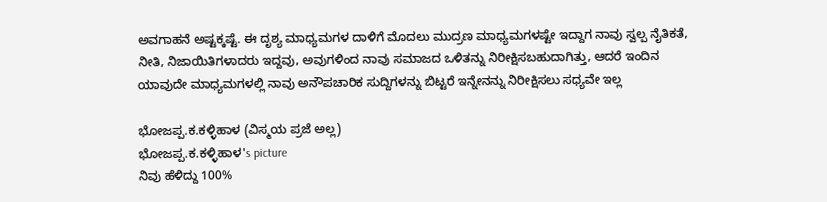ಅವಗಾಹನೆ ಅಷ್ಟಕ್ಕಷ್ಟೆ. ಈ ದೃಶ್ಯ ಮಾಧ್ಯಮಗಳ ದಾಳಿಗೆ ಮೊದಲು ಮುದ್ರಣ ಮಾಧ್ಯಮಗಳಷ್ಟೇ ಇದ್ದಾಗ ನಾವು ಸ್ವಲ್ಪ ನೈತಿಕತೆ, ನೀತಿ, ನಿಜಾಯಿತಿಗಳಾದರು ಇದ್ದವು, ಅವುಗಳಿಂದ ನಾವು ಸಮಾಜದ ಒಳಿತನ್ನು ನಿರೀಕ್ಷಿಸಬಹುದಾಗಿತ್ತು, ಆದರೆ ಇಂದಿನ ಯಾವುದೇ ಮಾಧ್ಯಮಗಳಲ್ಲಿ ನಾವು ಅನೌಪಚಾರಿಕ ಸುದ್ದಿಗಳನ್ನು ಬಿಟ್ಟರೆ ಇನ್ನೇನನ್ನು ನಿರೀಕ್ಷಿಸಲು ಸಧ್ಯವೇ ಇಲ್ಲ

ಭೋಜಪ್ಪ.ಕ.ಕಳ್ಳಿಹಾಳ (ವಿಸ್ಮಯ ಪ್ರಜೆ ಅಲ್ಲ)
ಭೋಜಪ್ಪ.ಕ.ಕಳ್ಳಿಹಾಳ's picture
ನಿವು ಹೆಳಿದ್ದು 100%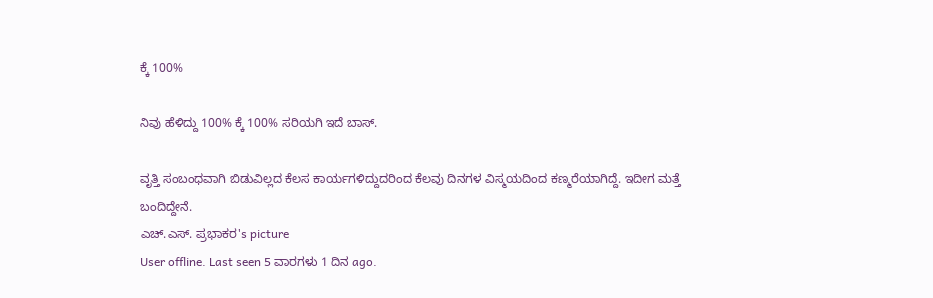ಕ್ಕೆ 100%

ನಿವು ಹೆಳಿದ್ದು 100% ಕ್ಕೆ 100% ಸರಿಯಗಿ ಇದೆ ಬಾಸ್.

ವೃತ್ತಿ ಸಂಬಂಧವಾಗಿ ಬಿಡುವಿಲ್ಲದ ಕೆಲಸ ಕಾರ್ಯಗಳಿದ್ದುದರಿಂದ ಕೆಲವು ದಿನಗಳ ವಿಸ್ಮಯದಿಂದ ಕಣ್ಮರೆಯಾಗಿದ್ದೆ. ಇದೀಗ ಮತ್ತೆ ಬಂದಿದ್ದೇನೆ.
ಎಚ್.ಎಸ್. ಪ್ರಭಾಕರ's picture
User offline. Last seen 5 ವಾರಗಳು 1 ದಿನ ago.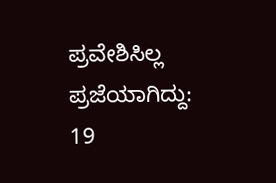ಪ್ರವೇಶಿಸಿಲ್ಲ
ಪ್ರಜೆಯಾಗಿದ್ದು: 19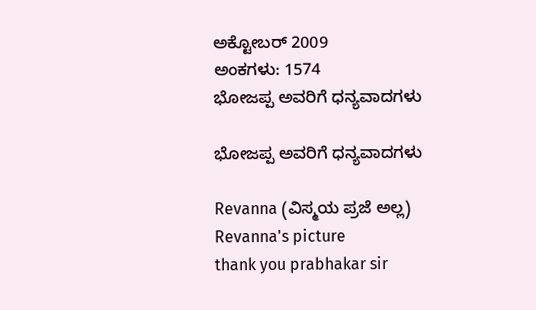ಅಕ್ಟೋಬರ್ 2009
ಅಂಕಗಳು: 1574
ಭೋಜಪ್ಪ ಅವರಿಗೆ ಧನ್ಯವಾದಗಳು

ಭೋಜಪ್ಪ ಅವರಿಗೆ ಧನ್ಯವಾದಗಳು

Revanna (ವಿಸ್ಮಯ ಪ್ರಜೆ ಅಲ್ಲ)
Revanna's picture
thank you prabhakar sir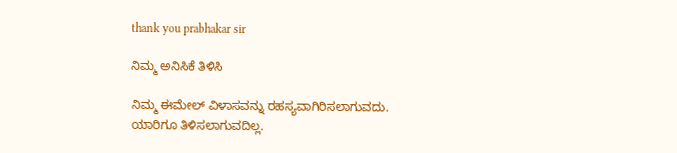thank you prabhakar sir

ನಿಮ್ಮ ಅನಿಸಿಕೆ ತಿಳಿಸಿ

ನಿಮ್ಮ ಈಮೇಲ್ ವಿಳಾಸವನ್ನು ರಹಸ್ಯವಾಗಿರಿಸಲಾಗುವದು. ಯಾರಿಗೂ ತಿಳಿಸಲಾಗುವದಿಲ್ಲ.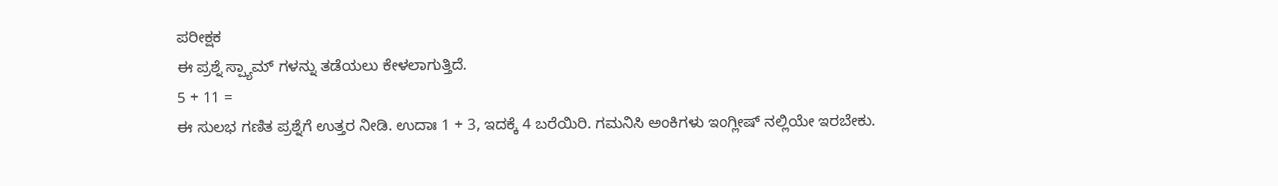ಪರೀಕ್ಷಕ
ಈ ಪ್ರಶ್ನೆ ಸ್ಪ್ಯಾಮ್ ಗಳನ್ನು ತಡೆಯಲು ಕೇಳಲಾಗುತ್ತಿದೆ.
5 + 11 =
ಈ ಸುಲಭ ಗಣಿತ ಪ್ರಶ್ನೆಗೆ ಉತ್ತರ ನೀಡಿ. ಉದಾಃ 1 + 3, ಇದಕ್ಕೆ 4 ಬರೆಯಿರಿ. ಗಮನಿಸಿ ಅಂಕಿಗಳು ಇಂಗ್ಲೀಷ್ ನಲ್ಲಿಯೇ ಇರಬೇಕು.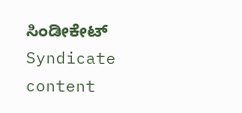ಸಿಂಡೀಕೇಟ್
Syndicate content